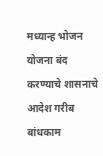मध्यान्ह भोजन योजना बंद करण्याचे शासनाचे आदेश गरीब बांधकाम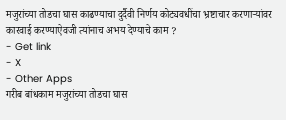मजुरांच्या तोडचा घास काढण्याचा दुर्दैवी निर्णय कोट्यवधींचा भ्रष्टाचार करणाऱ्यांवर कारवाई करण्याऐवजी त्यांनाच अभय देण्याचे काम ?
- Get link
- X
- Other Apps
गरीब बांधकाम मजुरांच्या तोडचा घास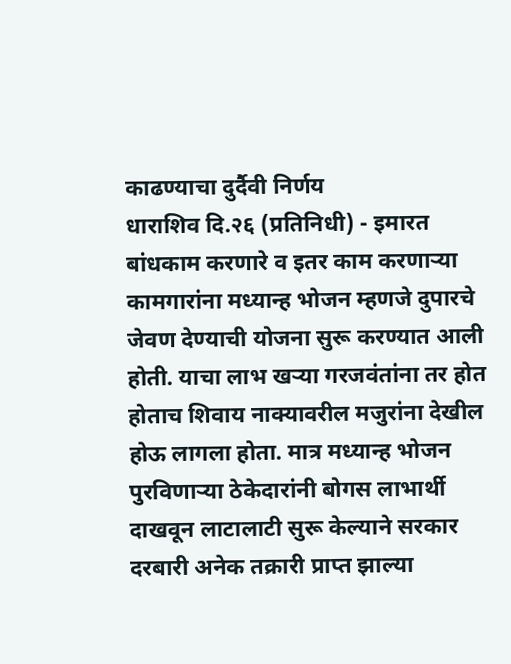काढण्याचा दुर्दैवी निर्णय
धाराशिव दि.२६ (प्रतिनिधी) - इमारत बांधकाम करणारे व इतर काम करणाऱ्या कामगारांना मध्यान्ह भोजन म्हणजे दुपारचे जेवण देण्याची योजना सुरू करण्यात आली होती. याचा लाभ खऱ्या गरजवंतांना तर होत होताच शिवाय नाक्यावरील मजुरांना देखील होऊ लागला होता. मात्र मध्यान्ह भोजन पुरविणाऱ्या ठेकेदारांनी बोगस लाभार्थी दाखवून लाटालाटी सुरू केल्याने सरकार दरबारी अनेक तक्रारी प्राप्त झाल्या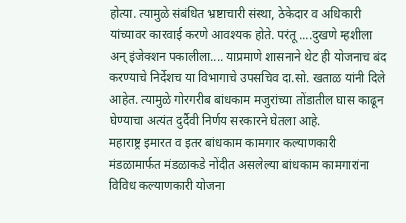होत्या. त्यामुळे संबंधित भ्रष्टाचारी संस्था, ठेकेदार व अधिकारी यांच्यावर कारवाई करणे आवश्यक होते. परंतू ....दुखणे म्हशीला अन् इंजेक्शन पकालीला.... याप्रमाणे शासनाने थेट ही योजनाच बंद करण्याचे निर्देशच या विभागाचे उपसचिव दा.सो. खताळ यांनी दिले आहेत. त्यामुळे गोरगरीब बांधकाम मजुरांच्या तोंडातील घास काढून घेण्याचा अत्यंत दुर्दैवी निर्णय सरकारने घेतला आहे.
महाराष्ट्र इमारत व इतर बांधकाम कामगार कल्याणकारी मंडळामार्फत मंडळाकडे नोंदीत असलेल्या बांधकाम कामगारांना विविध कल्याणकारी योजना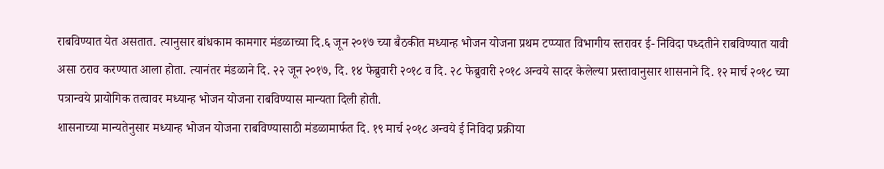राबविण्यात येत असतात. त्यानुसार बांधकाम कामगार मंडळाच्या दि.६ जून २०१७ च्या बैठकीत मध्यान्ह भोजन योजना प्रथम टप्प्यात विभागीय स्तरावर ई- निविदा पध्दतीने राबविण्यात यावी असा ठराव करण्यात आला होता. त्यानंतर मंडळाने दि. २२ जून २०१७, दि. १४ फेब्रुवारी २०१८ व दि. २८ फेब्रुवारी २०१८ अन्वये सादर केलेल्या प्रस्तावानुसार शासनाने दि. १२ मार्च २०१८ च्या पत्रान्वये प्रायोगिक तत्वावर मध्यान्ह भोजन योजना राबविण्यास मान्यता दिली होती.
शासनाच्या मान्यतेनुसार मध्यान्ह भोजन योजना राबविण्यासाठी मंडळामार्फत दि. १९ मार्च २०१८ अन्वये ई निविदा प्रक्रीया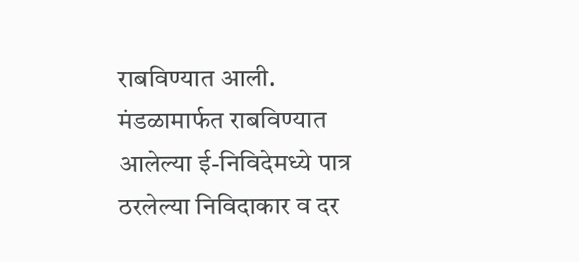राबविण्यात आली.
मंडळामार्फत राबविण्यात आलेल्या ई-निविदेमध्ये पात्र ठरलेल्या निविदाकार व दर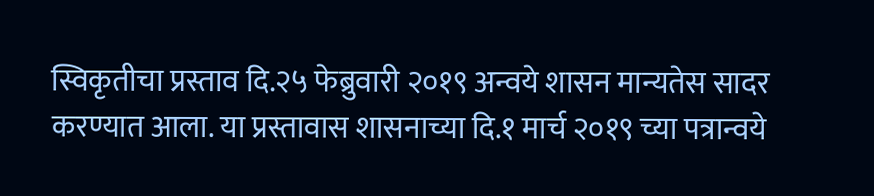स्विकृतीचा प्रस्ताव दि.२५ फेब्रुवारी २०१९ अन्वये शासन मान्यतेस सादर करण्यात आला. या प्रस्तावास शासनाच्या दि.१ मार्च २०१९ च्या पत्रान्वये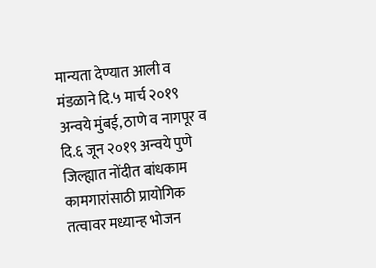मान्यता देण्यात आली व मंडळाने दि.५ मार्च २०१९ अन्वये मुंबई, ठाणे व नागपूर व दि.६ जून २०१९ अन्वये पुणे जिल्ह्यात नोंदीत बांधकाम कामगारांसाठी प्रायोगिक तत्वावर मध्यान्ह भोजन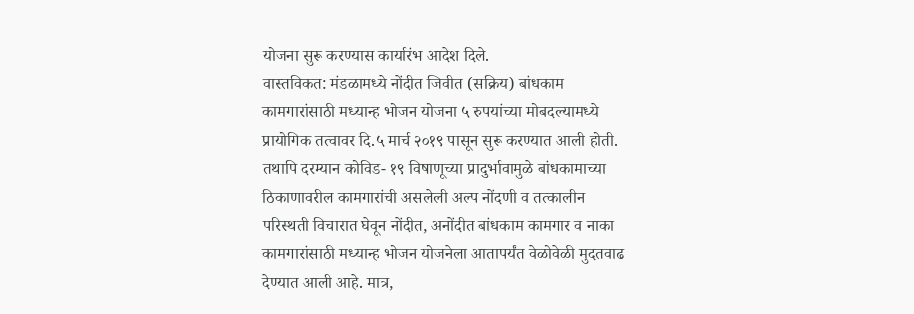योजना सुरू करण्यास कार्यारंभ आदेश दिले.
वास्तविकत: मंडळामध्ये नोंदीत जिवीत (सक्रिय) बांधकाम कामगारांसाठी मध्यान्ह भोजन योजना ५ रुपयांच्या मोबदल्यामध्ये प्रायोगिक तत्वावर दि.५ मार्च २०१९ पासून सुरू करण्यात आली होती. तथापि दरम्यान कोविड- १९ विषाणूच्या प्रादुर्भावामुळे बांधकामाच्या ठिकाणावरील कामगारांची असलेली अल्प नोंदणी व तत्कालीन परिस्थती विचारात घेवून नोंदीत, अनोंदीत बांधकाम कामगार व नाका कामगारांसाठी मध्यान्ह भोजन योजनेला आतापर्यंत वेळोवेळी मुदतवाढ देण्यात आली आहे. मात्र,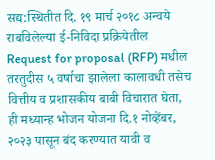सद्य:स्थितीत दि. १९ मार्च २०१८ अन्वये राबविलेल्या ई-निविदा प्रक्रियेतील Request for proposal (RFP) मधील तरतुदीस ५ वर्षाचा झालेला कालावधी तसेच वित्तीय व प्रशासकीय बाबी विचारात घेता, ही मध्यान्ह भोजन योजना दि.१ नोव्हेंबर, २०२३ पासून बंद करण्यात यावी व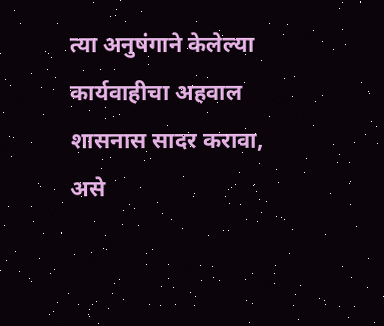त्या अनुषंगाने केलेल्या कार्यवाहीचा अहवाल शासनास सादर करावा, असे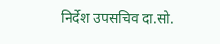निर्देश उपसचिव दा.सो.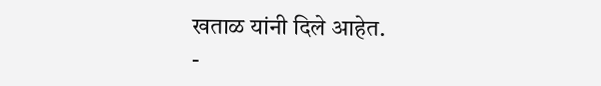खताळ यांनी दिले आहेत.
-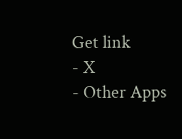Get link
- X
- Other Apps